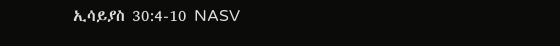ኢሳይያስ 30:4-10 NASV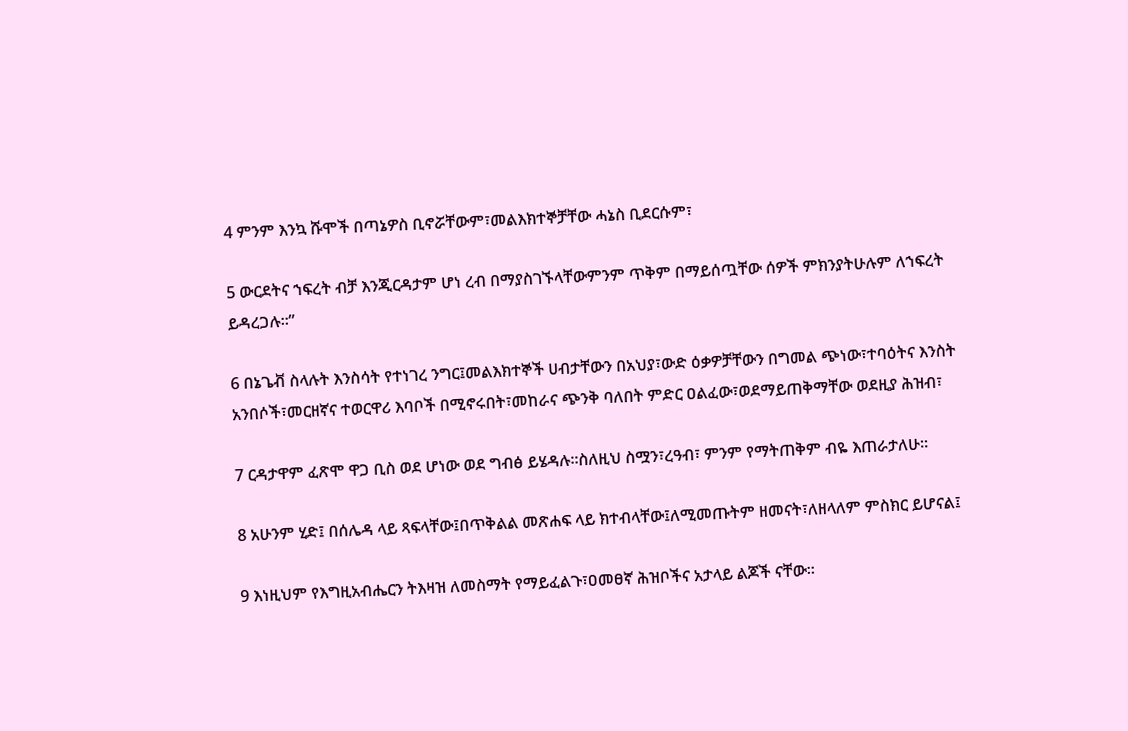4 ምንም እንኳ ሹሞች በጣኔዎስ ቢኖሯቸውም፣መልእክተኞቻቸው ሓኔስ ቢደርሱም፣

5 ውርደትና ኀፍረት ብቻ እንጂርዳታም ሆነ ረብ በማያስገኙላቸውምንም ጥቅም በማይሰጧቸው ሰዎች ምክንያትሁሉም ለኀፍረት ይዳረጋሉ።”

6 በኔጌቭ ስላሉት እንስሳት የተነገረ ንግር፤መልእክተኞች ሀብታቸውን በአህያ፣ውድ ዕቃዎቻቸውን በግመል ጭነው፣ተባዕትና እንስት አንበሶች፣መርዘኛና ተወርዋሪ እባቦች በሚኖሩበት፣መከራና ጭንቅ ባለበት ምድር ዐልፈው፣ወደማይጠቅማቸው ወደዚያ ሕዝብ፣

7 ርዳታዋም ፈጽሞ ዋጋ ቢስ ወደ ሆነው ወደ ግብፅ ይሄዳሉ።ስለዚህ ስሟን፣ረዓብ፣ ምንም የማትጠቅም ብዬ እጠራታለሁ።

8 አሁንም ሂድ፤ በሰሌዳ ላይ ጻፍላቸው፤በጥቅልል መጽሐፍ ላይ ክተብላቸው፤ለሚመጡትም ዘመናት፣ለዘላለም ምስክር ይሆናል፤

9 እነዚህም የእግዚአብሔርን ትእዛዝ ለመስማት የማይፈልጉ፣ዐመፀኛ ሕዝቦችና አታላይ ልጆች ናቸው።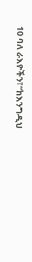10 ባለ ራእዮችን፣“ከእንግዲህ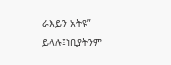ራእይን አትዩ” ይላሉ፤ነቢያትንም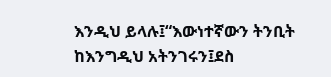እንዲህ ይላሉ፤“እውነተኛውን ትንቢት ከእንግዲህ አትንገሩን፤ደስ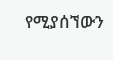የሚያሰኘውን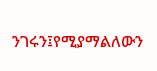ንገሩን፤የሚያማልለውን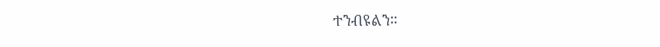ተንብዩልን።